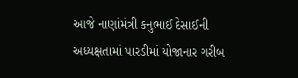આજે નાણાંમંત્રી કનુભાઈ દેસાઈની અધ્યક્ષતામાં પારડીમાં યોજાનાર ગરીબ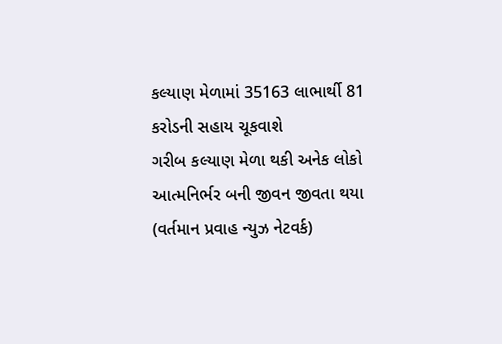કલ્યાણ મેળામાં 35163 લાભાર્થી 81 કરોડની સહાય ચૂકવાશે
ગરીબ કલ્યાણ મેળા થકી અનેક લોકો આત્મનિર્ભર બની જીવન જીવતા થયા (વર્તમાન પ્રવાહ ન્યુઝ નેટવર્ક)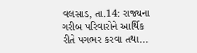વલસાડ, તા.14: રાજ્યના ગરીબ પરિવારોને આર્થિક રીતે પગભર કરવા તથા...